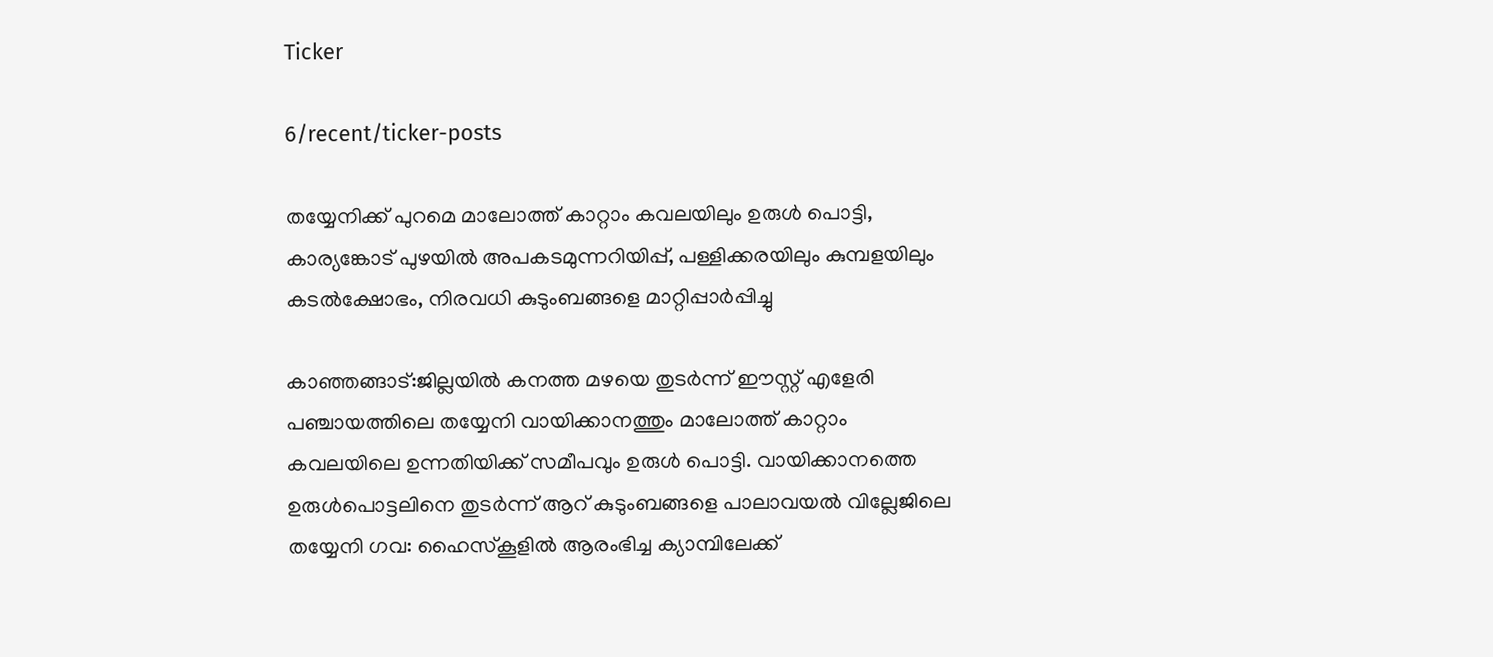Ticker

6/recent/ticker-posts

തയ്യേനിക്ക് പുറമെ മാലോത്ത് കാറ്റാം കവലയിലും ഉരുൾ പൊട്ടി, കാര്യങ്കോട് പുഴയിൽ അപകടമുന്നറിയിപ്പ്, പള്ളിക്കരയിലും കുമ്പളയിലും കടൽക്ഷോഭം, നിരവധി കുടുംബങ്ങളെ മാറ്റിപ്പാർപ്പിച്ചു

കാഞ്ഞങ്ങാട്:ജില്ലയില്‍ കനത്ത മഴയെ തുടര്‍ന്ന് ഈസ്റ്റ് എളേരി പഞ്ചായത്തിലെ തയ്യേനി വായിക്കാനത്തും മാലോത്ത് കാറ്റാം കവലയിലെ ഉന്നതിയിക്ക് സമീപവും ഉരുള്‍ പൊട്ടി. വായിക്കാനത്തെ ഉരുള്‍പൊട്ടലിനെ തുടര്‍ന്ന് ആറ് കുടുംബങ്ങളെ പാലാവയല്‍ വില്ലേജിലെ തയ്യേനി ഗവ: ഹൈസ്‌കൂളില്‍ ആരംഭിച്ച ക്യാമ്പിലേക്ക്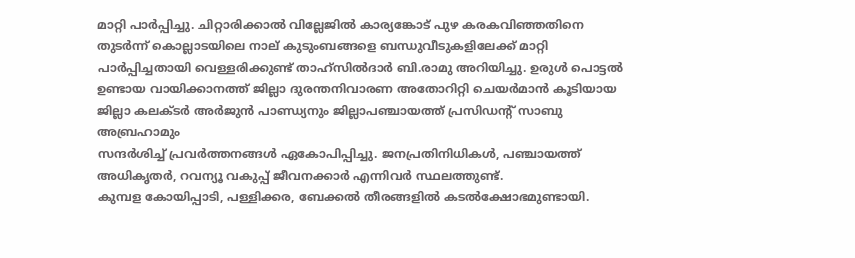മാറ്റി പാര്‍പ്പിച്ചു. ചിറ്റാരിക്കാല്‍ വില്ലേജില്‍ കാര്യങ്കോട് പുഴ കരകവിഞ്ഞതിനെ തുടര്‍ന്ന് കൊല്ലാടയിലെ നാല് കുടുംബങ്ങളെ ബന്ധുവീടുകളിലേക്ക് മാറ്റി പാര്‍പ്പിച്ചതായി വെള്ളരിക്കുണ്ട് താഹ്സില്‍ദാര്‍ ബി.രാമു അറിയിച്ചു. ഉരുള്‍ പൊട്ടല്‍ ഉണ്ടായ വായിക്കാനത്ത് ജില്ലാ ദുരന്തനിവാരണ അതോറിറ്റി ചെയര്‍മാന്‍ കൂടിയായ ജില്ലാ കലക്ടര്‍ അര്‍ജുന്‍ പാണ്ഡ്യനും ജില്ലാപഞ്ചായത്ത് പ്രസിഡന്റ് സാബു അബ്രഹാമും
സന്ദര്‍ശിച്ച് പ്രവര്‍ത്തനങ്ങള്‍ ഏകോപിപ്പിച്ചു. ജനപ്രതിനിധികള്‍, പഞ്ചായത്ത് അധികൃതര്‍, റവന്യൂ വകുപ്പ് ജീവനക്കാര്‍ എന്നിവര്‍ സ്ഥലത്തുണ്ട്.
കുമ്പള കോയിപ്പാടി, പള്ളിക്കര, ബേക്കല്‍ തീരങ്ങളില്‍ കടല്‍ക്ഷോഭമുണ്ടായി.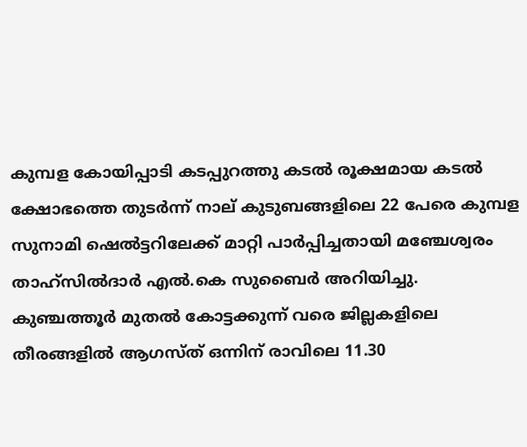കുമ്പള കോയിപ്പാടി കടപ്പുറത്തു കടല്‍ രൂക്ഷമായ കടല്‍ ക്ഷോഭത്തെ തുടര്‍ന്ന് നാല് കുടുബങ്ങളിലെ 22 പേരെ കുമ്പള സുനാമി ഷെല്‍ട്ടറിലേക്ക് മാറ്റി പാര്‍പ്പിച്ചതായി മഞ്ചേശ്വരം താഹ്സില്‍ദാര്‍ എല്‍.കെ സുബൈര്‍ അറിയിച്ചു. കുഞ്ചത്തൂര്‍ മുതല്‍ കോട്ടക്കുന്ന് വരെ ജില്ലകളിലെ തീരങ്ങളില്‍ ആഗസ്ത് ഒന്നിന് രാവിലെ 11.30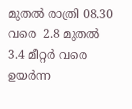മുതല്‍ രാത്രി 08.30 വരെ  2.8 മുതല്‍ 3.4 മീറ്റര്‍ വരെ ഉയര്‍ന്ന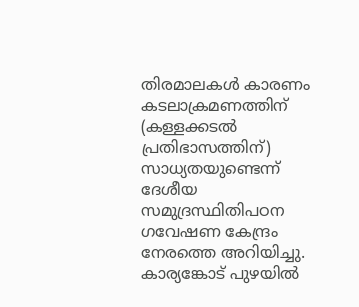തിരമാലകള്‍ കാരണം കടലാക്രമണത്തിന് (കള്ളക്കടല്‍ പ്രതിഭാസത്തിന്) സാധ്യതയുണ്ടെന്ന് ദേശീയ സമുദ്രസ്ഥിതിപഠന ഗവേഷണ കേന്ദ്രം നേരത്തെ അറിയിച്ചു.
കാര്യങ്കോട് പുഴയില്‍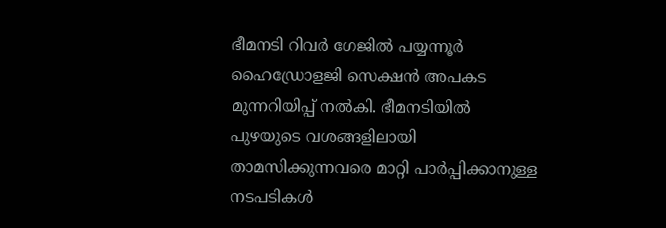ഭീമനടി റിവര്‍ ഗേജില്‍ പയ്യന്നൂര്‍ ഹൈഡ്രോളജി സെക്ഷന്‍ അപകട മുന്നറിയിപ്പ് നല്‍കി. ഭീമനടിയില്‍ പുഴയുടെ വശങ്ങളിലായി താമസിക്കുന്നവരെ മാറ്റി പാര്‍പ്പിക്കാനുള്ള നടപടികള്‍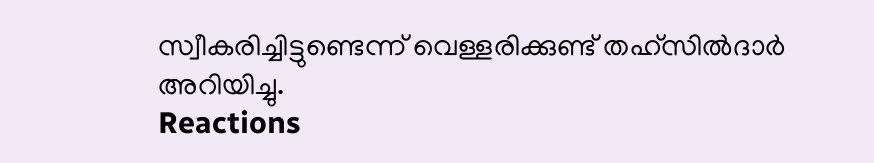സ്വീകരിച്ചിട്ടുണ്ടെന്ന് വെള്ളരിക്കുണ്ട് തഹ്സില്‍ദാര്‍ അറിയിച്ചു.
Reactions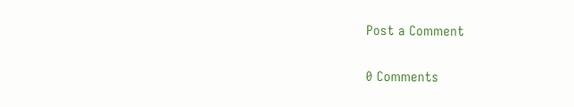Post a Comment

0 Comments